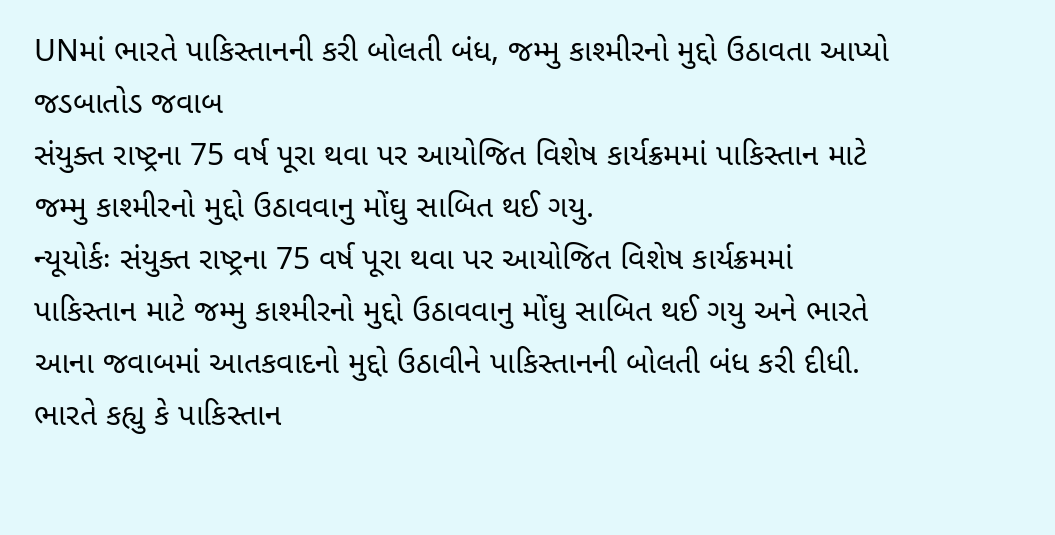UNમાં ભારતે પાકિસ્તાનની કરી બોલતી બંધ, જમ્મુ કાશ્મીરનો મુદ્દો ઉઠાવતા આપ્યો જડબાતોડ જવાબ
સંયુક્ત રાષ્ટ્રના 75 વર્ષ પૂરા થવા પર આયોજિત વિશેષ કાર્યક્રમમાં પાકિસ્તાન માટે જમ્મુ કાશ્મીરનો મુદ્દો ઉઠાવવાનુ મોંઘુ સાબિત થઈ ગયુ.
ન્યૂયોર્કઃ સંયુક્ત રાષ્ટ્રના 75 વર્ષ પૂરા થવા પર આયોજિત વિશેષ કાર્યક્રમમાં પાકિસ્તાન માટે જમ્મુ કાશ્મીરનો મુદ્દો ઉઠાવવાનુ મોંઘુ સાબિત થઈ ગયુ અને ભારતે આના જવાબમાં આતકવાદનો મુદ્દો ઉઠાવીને પાકિસ્તાનની બોલતી બંધ કરી દીધી. ભારતે કહ્યુ કે પાકિસ્તાન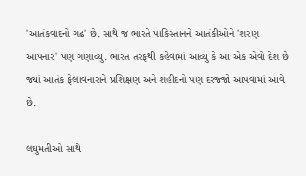'આતંકવાદનો ગઢ' છે. સાથે જ ભારતે પાકિસ્તાનને આતંકીઓને 'શરણ આપનાર' પણ ગણાવ્યુ. ભારત તરફથી કહેવામાં આવ્યુ કે આ એક એવો દેશ છે જ્યાં આતંક ફેલાવનારાને પ્રશિક્ષણ અને શહીદનો પણ દરજ્જો આપવામાં આવે છે.

લઘુમતીઓ સાથે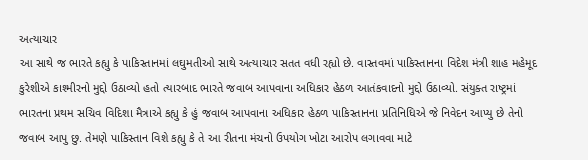અત્યાચાર
આ સાથે જ ભારતે કહ્યુ કે પાકિસ્તાનમાં લઘુમતીઓ સાથે અત્યાચાર સતત વધી રહ્યો છે. વાસ્તવમાં પાકિસ્તાનના વિદેશ મંત્રી શાહ મહેમૂદ કુરેશીએ કાશ્મીરનો મુદ્દો ઉઠાવ્યો હતો ત્યારબાદ ભારતે જવાબ આપવાના અધિકાર હેઠળ આતંકવાદનો મુદ્દો ઉઠાવ્યો. સંયુક્ત રાષ્ટ્રમાં ભારતના પ્રથમ સચિવ વિદિશા મૈત્રાએ કહ્યુ કે હું જવાબ આપવાના અધિકાર હેઠળ પાકિસ્તાનના પ્રતિનિધિએ જે નિવેદન આપ્યુ છે તેનો જવાબ આપુ છુ. તેમણે પાકિસ્તાન વિશે કહ્યુ કે તે આ રીતના મંચનો ઉપયોગ ખોટા આરોપ લગાવવા માટે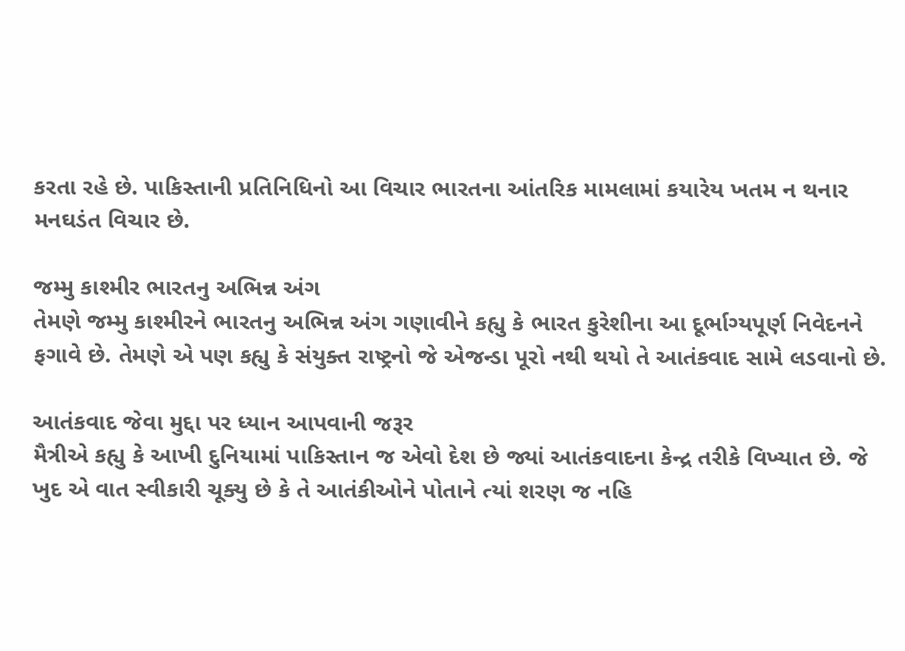કરતા રહે છે. પાકિસ્તાની પ્રતિનિધિનો આ વિચાર ભારતના આંતરિક મામલામાં કયારેય ખતમ ન થનાર મનઘડંત વિચાર છે.

જમ્મુ કાશ્મીર ભારતનુ અભિન્ન અંગ
તેમણે જમ્મુ કાશ્મીરને ભારતનુ અભિન્ન અંગ ગણાવીને કહ્યુ કે ભારત કુરેશીના આ દૂર્ભાગ્યપૂર્ણ નિવેદનને ફગાવે છે. તેમણે એ પણ કહ્યુ કે સંયુક્ત રાષ્ટ્રનો જે એજન્ડા પૂરો નથી થયો તે આતંકવાદ સામે લડવાનો છે.

આતંકવાદ જેવા મુદ્દા પર ધ્યાન આપવાની જરૂર
મૈત્રીએ કહ્યુ કે આખી દુનિયામાં પાકિસ્તાન જ એવો દેશ છે જ્યાં આતંકવાદના કેન્દ્ર તરીકે વિખ્યાત છે. જે ખુદ એ વાત સ્વીકારી ચૂક્યુ છે કે તે આતંકીઓને પોતાને ત્યાં શરણ જ નહિ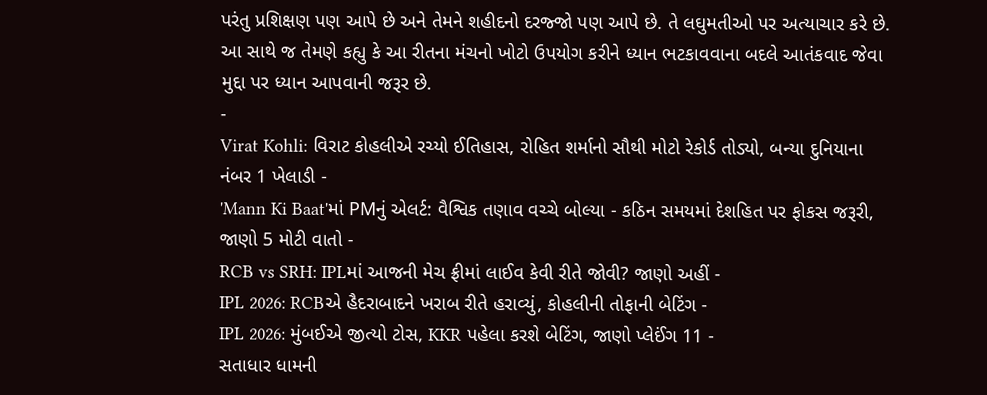પરંતુ પ્રશિક્ષણ પણ આપે છે અને તેમને શહીદનો દરજ્જો પણ આપે છે. તે લઘુમતીઓ પર અત્યાચાર કરે છે. આ સાથે જ તેમણે કહ્યુ કે આ રીતના મંચનો ખોટો ઉપયોગ કરીને ધ્યાન ભટકાવવાના બદલે આતંકવાદ જેવા મુદ્દા પર ધ્યાન આપવાની જરૂર છે.
-
Virat Kohli: વિરાટ કોહલીએ રચ્યો ઈતિહાસ, રોહિત શર્માનો સૌથી મોટો રેકોર્ડ તોડ્યો, બન્યા દુનિયાના નંબર 1 ખેલાડી -
'Mann Ki Baat'માં PMનું એલર્ટ: વૈશ્વિક તણાવ વચ્ચે બોલ્યા - કઠિન સમયમાં દેશહિત પર ફોકસ જરૂરી, જાણો 5 મોટી વાતો -
RCB vs SRH: IPLમાં આજની મેચ ફ્રીમાં લાઈવ કેવી રીતે જોવી? જાણો અહીં -
IPL 2026: RCBએ હૈદરાબાદને ખરાબ રીતે હરાવ્યું, કોહલીની તોફાની બેટિંગ -
IPL 2026: મુંબઈએ જીત્યો ટોસ, KKR પહેલા કરશે બેટિંગ, જાણો પ્લેઈંગ 11 -
સતાધાર ધામની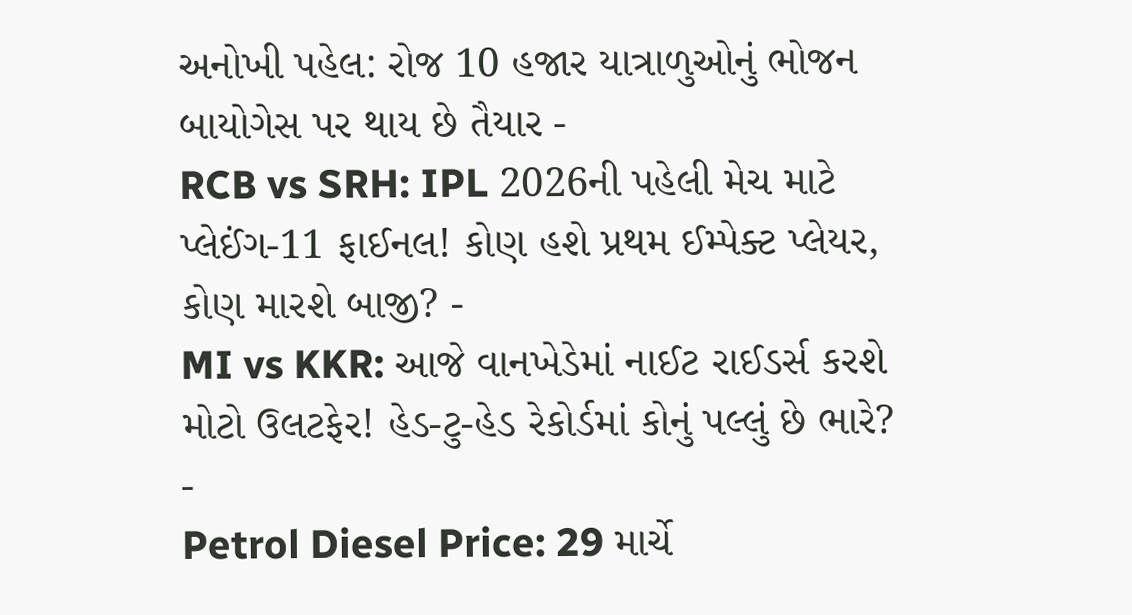અનોખી પહેલ: રોજ 10 હજાર યાત્રાળુઓનું ભોજન બાયોગેસ પર થાય છે તૈયાર -
RCB vs SRH: IPL 2026ની પહેલી મેચ માટે પ્લેઈંગ-11 ફાઈનલ! કોણ હશે પ્રથમ ઈમ્પેક્ટ પ્લેયર, કોણ મારશે બાજી? -
MI vs KKR: આજે વાનખેડેમાં નાઈટ રાઈડર્સ કરશે મોટો ઉલટફેર! હેડ-ટુ-હેડ રેકોર્ડમાં કોનું પલ્લું છે ભારે? -
Petrol Diesel Price: 29 માર્ચે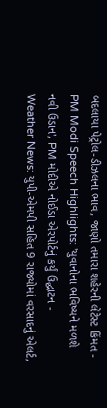બદલાયા પેટ્રોલ-ડીઝલના ભાવ, જાણો તમારા શહેરની લેટેસ્ટ કિંમત -
PM Modi Speech Highlights: 'યુવાનોના ભવિષ્યને મળશે નવી ઉડાન', PM મોદીએ નોઈડા એરપોર્ટનું કર્યું ઉદ્ઘાટન -
Weather News: યુપી-એમપી સહિત 9 રાજ્યોમાં વરસાદનું એલર્ટ,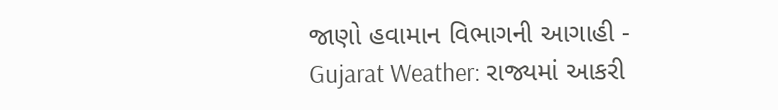જાણો હવામાન વિભાગની આગાહી -
Gujarat Weather: રાજ્યમાં આકરી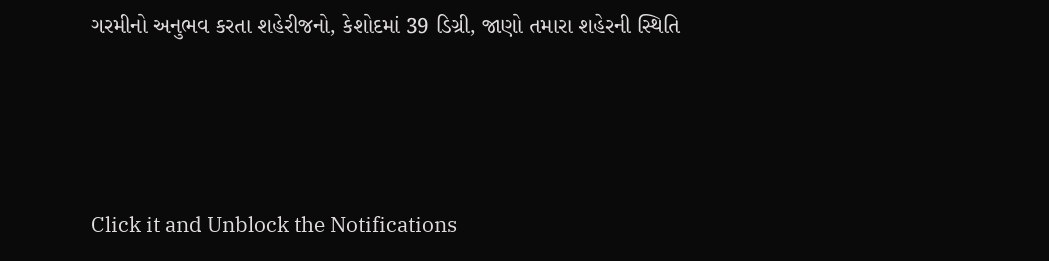ગરમીનો અનુભવ કરતા શહેરીજનો, કેશોદમાં 39 ડિગ્રી, જાણો તમારા શહેરની સ્થિતિ





Click it and Unblock the Notifications